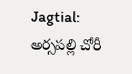Jagtial: అర్సపల్లి చోరీ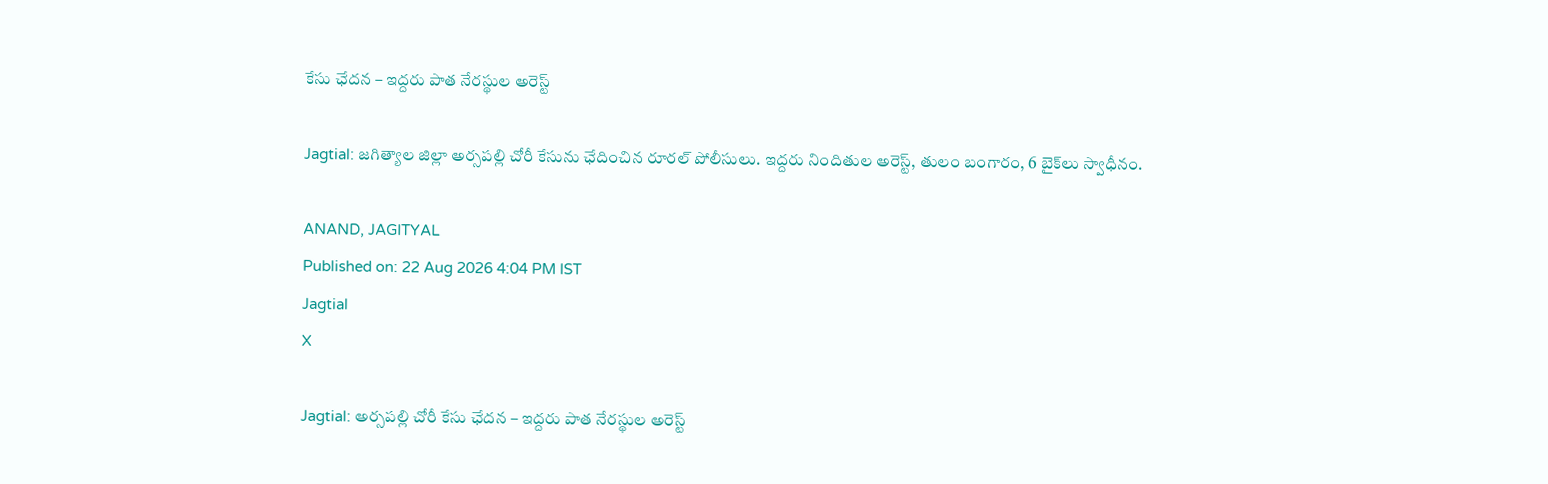కేసు ఛేదన – ఇద్దరు పాత నేరస్థుల అరెస్ట్

Jagtial: జగిత్యాల జిల్లా అర్సపల్లి చోరీ కేసును ఛేదించిన రూరల్ పోలీసులు. ఇద్దరు నిందితుల అరెస్ట్, తులం బంగారం, 6 బైక్‌లు స్వాధీనం.

ANAND, JAGITYAL
Published on: 22 Aug 2026 4:04 PM IST
Jagtial
X

Jagtial: అర్సపల్లి చోరీ కేసు ఛేదన – ఇద్దరు పాత నేరస్థుల అరెస్ట్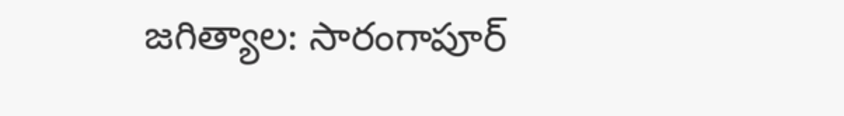జగిత్యాల: సారంగాపూర్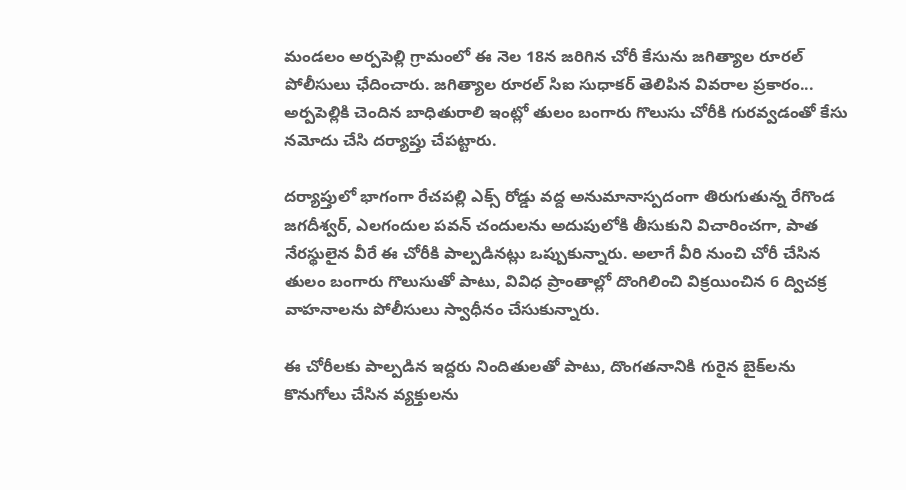మండలం అర్పపెల్లి గ్రామంలో ఈ నెల 18న జరిగిన చోరీ కేసును జగిత్యాల రూరల్ పోలీసులు ఛేదించారు. జగిత్యాల రూరల్ సిఐ సుధాకర్ తెలిపిన వివరాల ప్రకారం... అర్పపెల్లికి చెందిన బాధితురాలి ఇంట్లో తులం బంగారు గొలుసు చోరీకి గురవ్వడంతో కేసు నమోదు చేసి దర్యాప్తు చేపట్టారు.

దర్యాప్తులో భాగంగా రేచపల్లి ఎక్స్ రోడ్డు వద్ద అనుమానాస్పదంగా తిరుగుతున్న రేగొండ జగదీశ్వర్, ఎలగందుల పవన్ చందులను అదుపులోకి తీసుకుని విచారించగా, పాత నేరస్థులైన వీరే ఈ చోరీకి పాల్పడినట్లు ఒప్పుకున్నారు. అలాగే వీరి నుంచి చోరీ చేసిన తులం బంగారు గొలుసుతో పాటు, వివిధ ప్రాంతాల్లో దొంగిలించి విక్రయించిన 6 ద్విచక్ర వాహనాలను పోలీసులు స్వాధీనం చేసుకున్నారు.

ఈ చోరీలకు పాల్పడిన ఇద్దరు నిందితులతో పాటు, దొంగతనానికి గురైన బైక్‌లను కొనుగోలు చేసిన వ్యక్తులను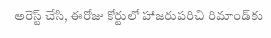అరెస్ట్ చేసి, ఈరోజు కోర్టులో హాజరుపరిచి రిమాండ్‌కు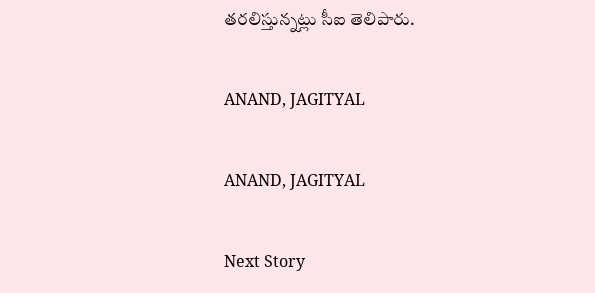తరలిస్తున్నట్లు సీఐ తెలిపారు.

ANAND, JAGITYAL

ANAND, JAGITYAL

Next Story